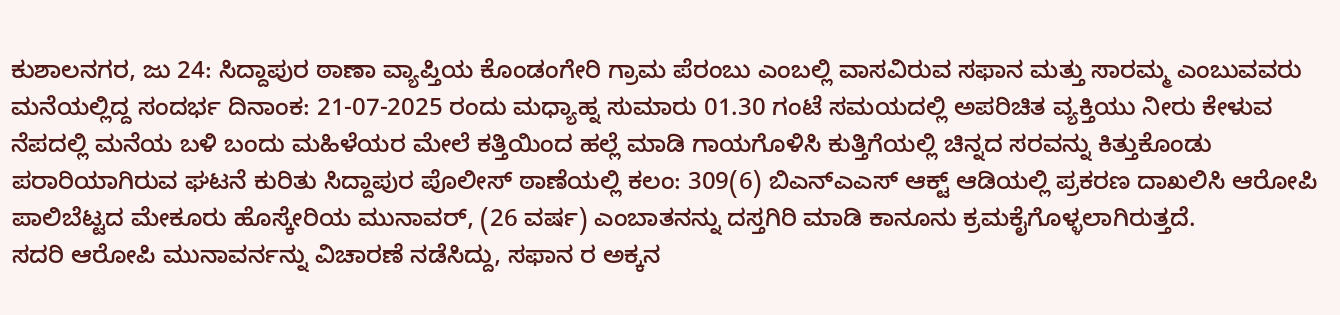ಕುಶಾಲನಗರ, ಜು 24: ಸಿದ್ದಾಪುರ ಠಾಣಾ ವ್ಯಾಪ್ತಿಯ ಕೊಂಡಂಗೇರಿ ಗ್ರಾಮ ಪೆರಂಬು ಎಂಬಲ್ಲಿ ವಾಸವಿರುವ ಸಫಾನ ಮತ್ತು ಸಾರಮ್ಮ ಎಂಬುವವರು ಮನೆಯಲ್ಲಿದ್ದ ಸಂದರ್ಭ ದಿನಾಂಕ: 21-07-2025 ರಂದು ಮಧ್ಯಾಹ್ನ ಸುಮಾರು 01.30 ಗಂಟೆ ಸಮಯದಲ್ಲಿ ಅಪರಿಚಿತ ವ್ಯಕ್ತಿಯು ನೀರು ಕೇಳುವ ನೆಪದಲ್ಲಿ ಮನೆಯ ಬಳಿ ಬಂದು ಮಹಿಳೆಯರ ಮೇಲೆ ಕತ್ತಿಯಿಂದ ಹಲ್ಲೆ ಮಾಡಿ ಗಾಯಗೊಳಿಸಿ ಕುತ್ತಿಗೆಯಲ್ಲಿ ಚಿನ್ನದ ಸರವನ್ನು ಕಿತ್ತುಕೊಂಡು ಪರಾರಿಯಾಗಿರುವ ಘಟನೆ ಕುರಿತು ಸಿದ್ದಾಪುರ ಪೊಲೀಸ್ ಠಾಣೆಯಲ್ಲಿ ಕಲಂ: 309(6) ಬಿಎನ್ಎಎಸ್ ಆಕ್ಟ್ ಆಡಿಯಲ್ಲಿ ಪ್ರಕರಣ ದಾಖಲಿಸಿ ಆರೋಪಿ ಪಾಲಿಬೆಟ್ಟದ ಮೇಕೂರು ಹೊಸ್ಕೇರಿಯ ಮುನಾವರ್, (26 ವರ್ಷ) ಎಂಬಾತನನ್ನು ದಸ್ತಗಿರಿ ಮಾಡಿ ಕಾನೂನು ಕ್ರಮಕೈಗೊಳ್ಳಲಾಗಿರುತ್ತದೆ.
ಸದರಿ ಆರೋಪಿ ಮುನಾವರ್ನನ್ನು ವಿಚಾರಣೆ ನಡೆಸಿದ್ದು, ಸಫಾನ ರ ಅಕ್ಕನ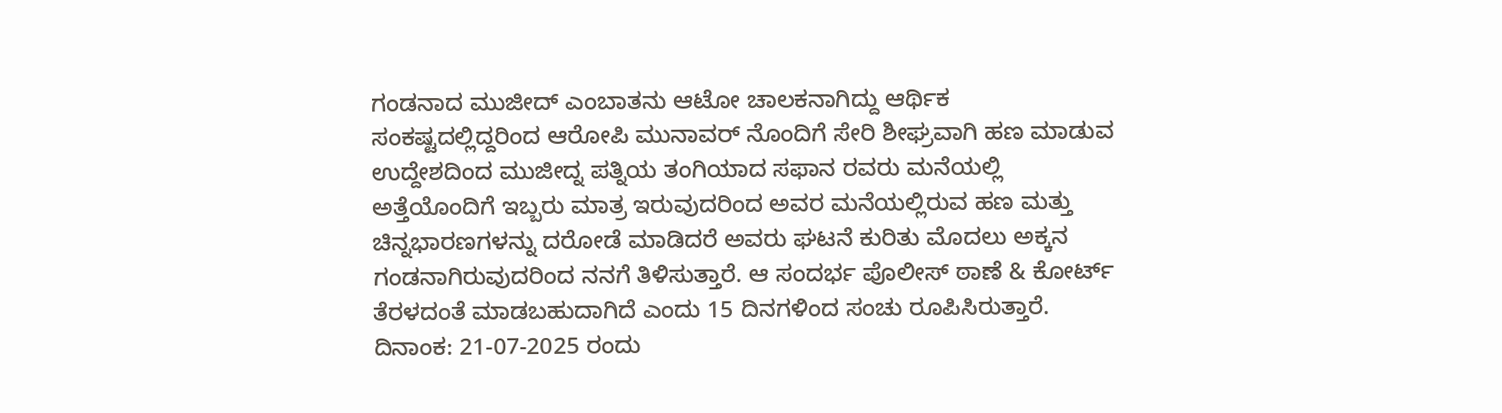ಗಂಡನಾದ ಮುಜೀದ್ ಎಂಬಾತನು ಆಟೋ ಚಾಲಕನಾಗಿದ್ದು ಆರ್ಥಿಕ ಸಂಕಷ್ಟದಲ್ಲಿದ್ದರಿಂದ ಆರೋಪಿ ಮುನಾವರ್ ನೊಂದಿಗೆ ಸೇರಿ ಶೀಘ್ರವಾಗಿ ಹಣ ಮಾಡುವ ಉದ್ದೇಶದಿಂದ ಮುಜೀದ್ನ ಪತ್ನಿಯ ತಂಗಿಯಾದ ಸಫಾನ ರವರು ಮನೆಯಲ್ಲಿ ಅತ್ತೆಯೊಂದಿಗೆ ಇಬ್ಬರು ಮಾತ್ರ ಇರುವುದರಿಂದ ಅವರ ಮನೆಯಲ್ಲಿರುವ ಹಣ ಮತ್ತು ಚಿನ್ನಭಾರಣಗಳನ್ನು ದರೋಡೆ ಮಾಡಿದರೆ ಅವರು ಘಟನೆ ಕುರಿತು ಮೊದಲು ಅಕ್ಕನ ಗಂಡನಾಗಿರುವುದರಿಂದ ನನಗೆ ತಿಳಿಸುತ್ತಾರೆ. ಆ ಸಂದರ್ಭ ಪೊಲೀಸ್ ಠಾಣೆ & ಕೋರ್ಟ್ ತೆರಳದಂತೆ ಮಾಡಬಹುದಾಗಿದೆ ಎಂದು 15 ದಿನಗಳಿಂದ ಸಂಚು ರೂಪಿಸಿರುತ್ತಾರೆ.
ದಿನಾಂಕ: 21-07-2025 ರಂದು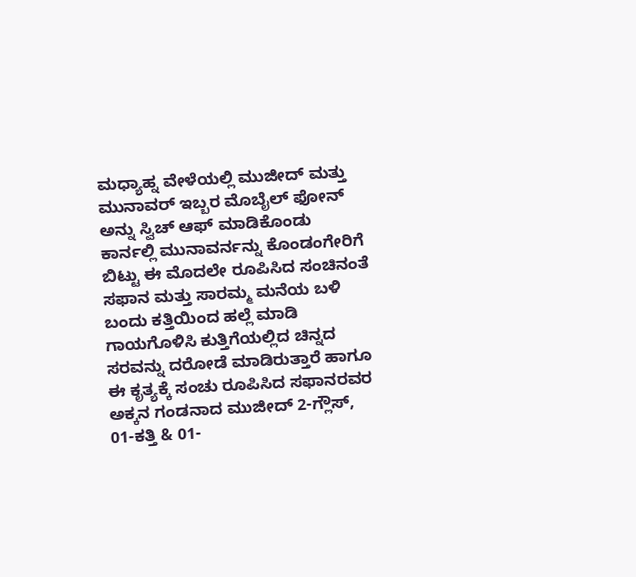ಮಧ್ಯಾಹ್ನ ವೇಳೆಯಲ್ಲಿ ಮುಜೀದ್ ಮತ್ತು ಮುನಾವರ್ ಇಬ್ಬರ ಮೊಬೈಲ್ ಫೋನ್ ಅನ್ನು ಸ್ವಿಚ್ ಆಫ್ ಮಾಡಿಕೊಂಡು ಕಾರ್ನಲ್ಲಿ ಮುನಾವರ್ನನ್ನು ಕೊಂಡಂಗೇರಿಗೆ ಬಿಟ್ಟು ಈ ಮೊದಲೇ ರೂಪಿಸಿದ ಸಂಚಿನಂತೆ ಸಫಾನ ಮತ್ತು ಸಾರಮ್ಮ ಮನೆಯ ಬಳಿ ಬಂದು ಕತ್ತಿಯಿಂದ ಹಲ್ಲೆ ಮಾಡಿ ಗಾಯಗೊಳಿಸಿ ಕುತ್ತಿಗೆಯಲ್ಲಿದ ಚಿನ್ನದ ಸರವನ್ನು ದರೋಡೆ ಮಾಡಿರುತ್ತಾರೆ ಹಾಗೂ ಈ ಕೃತ್ಯಕ್ಕೆ ಸಂಚು ರೂಪಿಸಿದ ಸಫಾನರವರ ಅಕ್ಕನ ಗಂಡನಾದ ಮುಜೀದ್ 2-ಗ್ಲೌಸ್, 01-ಕತ್ತಿ & 01-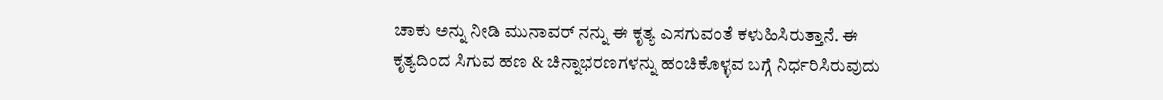ಚಾಕು ಅನ್ನು ನೀಡಿ ಮುನಾವರ್ ನನ್ನು ಈ ಕೃತ್ಯ ಎಸಗುವಂತೆ ಕಳುಹಿಸಿರುತ್ತಾನೆ. ಈ ಕೃತ್ಯದಿಂದ ಸಿಗುವ ಹಣ & ಚಿನ್ನಾಭರಣಗಳನ್ನು ಹಂಚಿಕೊಳ್ಳವ ಬಗ್ಗೆ ನಿರ್ಧರಿಸಿರುವುದು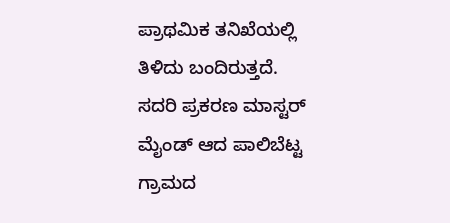ಪ್ರಾಥಮಿಕ ತನಿಖೆಯಲ್ಲಿ ತಿಳಿದು ಬಂದಿರುತ್ತದೆ.
ಸದರಿ ಪ್ರಕರಣ ಮಾಸ್ಟರ್ ಮೈಂಡ್ ಆದ ಪಾಲಿಬೆಟ್ಟ ಗ್ರಾಮದ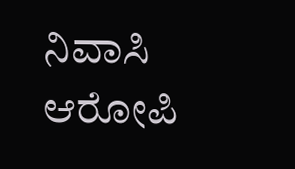ನಿವಾಸಿ ಆರೋಪಿ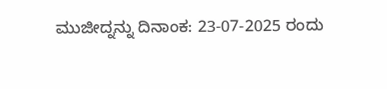ಮುಜೀದ್ನನ್ನು ದಿನಾಂಕ: 23-07-2025 ರಂದು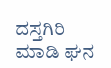ದಸ್ತಗಿರಿ ಮಾಡಿ ಘನ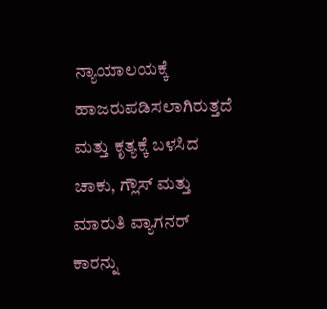ನ್ಯಾಯಾಲಯಕ್ಕೆ ಹಾಜರುಪಡಿಸಲಾಗಿರುತ್ತದೆ ಮತ್ತು ಕೃತ್ಯಕ್ಕೆ ಬಳಸಿದ ಚಾಕು, ಗ್ಲೌಸ್ ಮತ್ತು ಮಾರುತಿ ವ್ಯಾಗನರ್ ಕಾರನ್ನು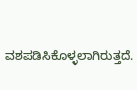ವಶಪಡಿಸಿಕೊಳ್ಳಲಾಗಿರುತ್ತದೆ.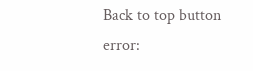Back to top button
error: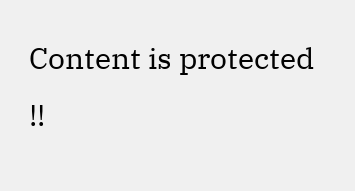Content is protected !!